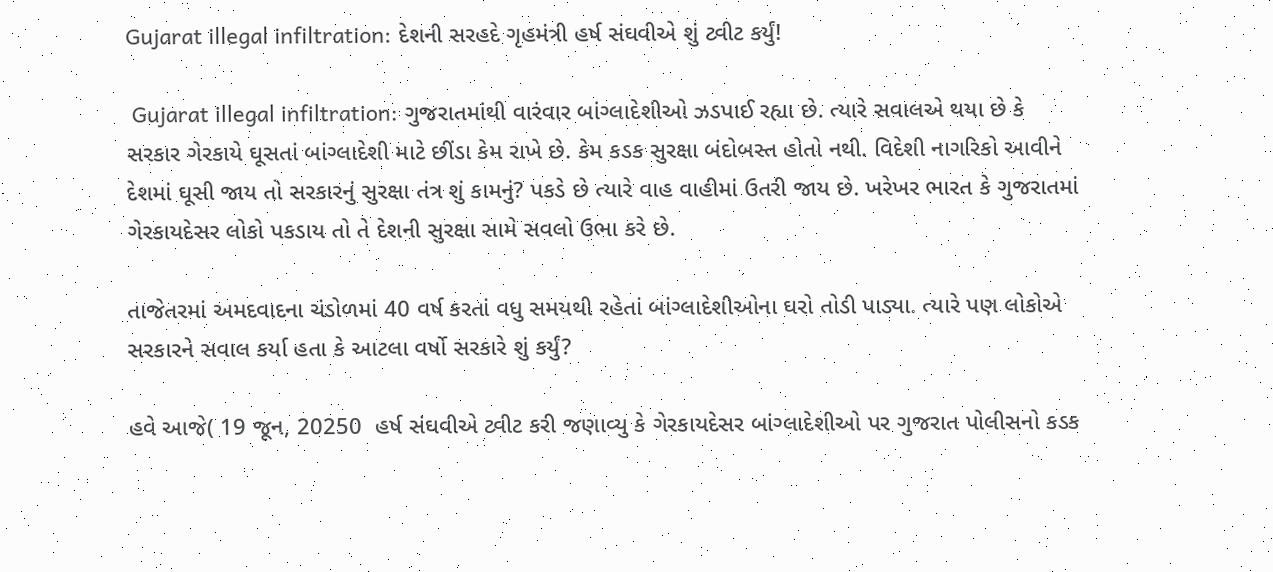Gujarat illegal infiltration: દેશની સરહદે ગૃહમંત્રી હર્ષ સંઘવીએ શું ટ્વીટ કર્યું!

 Gujarat illegal infiltration: ગુજરાતમાંથી વારંવાર બાંગ્લાદેશીઓ ઝડપાઈ રહ્યા છે. ત્યારે સવાલએ થયા છે કે સરકાર ગેરકાયે ઘૂસતાં બાંગ્લાદેશી માટે છીંડા કેમ રાખે છે. કેમ કડક સુરક્ષા બંદોબસ્ત હોતો નથી. વિદેશી નાગરિકો આવીને દેશમાં ઘૂસી જાય તો સરકારનું સુરક્ષા તંત્ર શું કામનું? પકડે છે ત્યારે વાહ વાહીમાં ઉતરી જાય છે. ખરેખર ભારત કે ગુજરાતમાં ગેરકાયદેસર લોકો પકડાય તો તે દેશની સુરક્ષા સામે સવલો ઉભા કરે છે.

તાજેતરમાં અમદવાદના ચંડોળમાં 40 વર્ષ કરતાં વધુ સમયથી રહેતાં બાંગ્લાદેશીઓના ઘરો તોડી પાડ્યા. ત્યારે પણ લોકોએ સરકારને સવાલ કર્યા હતા કે આટલા વર્ષો સરકારે શું કર્યું?

હવે આજે( 19 જૂન, 20250  હર્ષ સંઘવીએ ટ્વીટ કરી જણાવ્યુ કે ગેરકાયદેસર બાંગ્લાદેશીઓ પર ગુજરાત પોલીસનો કડક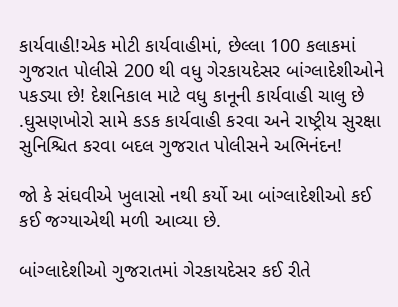કાર્યવાહી!એક મોટી કાર્યવાહીમાં, છેલ્લા 100 કલાકમાં ગુજરાત પોલીસે 200 થી વધુ ગેરકાયદેસર બાંગ્લાદેશીઓને પકડ્યા છે! દેશનિકાલ માટે વધુ કાનૂની કાર્યવાહી ચાલુ છે .ઘુસણખોરો સામે કડક કાર્યવાહી કરવા અને રાષ્ટ્રીય સુરક્ષા સુનિશ્ચિત કરવા બદલ ગુજરાત પોલીસને અભિનંદન!

જો કે સંઘવીએ ખુલાસો નથી કર્યો આ બાંગ્લાદેશીઓ કઈ કઈ જગ્યાએથી મળી આવ્યા છે.

બાંગ્લાદેશીઓ ગુજરાતમાં ગેરકાયદેસર કઈ રીતે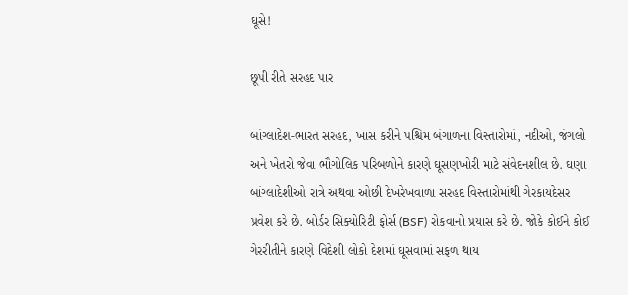ઘૂસે!

છૂપી રીતે સરહદ પાર

બાંગ્લાદેશ-ભારત સરહદ, ખાસ કરીને પશ્ચિમ બંગાળના વિસ્તારોમાં, નદીઓ, જંગલો અને ખેતરો જેવા ભૌગોલિક પરિબળોને કારણે ઘૂસણખોરી માટે સંવેદનશીલ છે. ઘણા બાંગ્લાદેશીઓ રાત્રે અથવા ઓછી દેખરેખવાળા સરહદ વિસ્તારોમાંથી ગેરકાયદેસર પ્રવેશ કરે છે. બોર્ડર સિક્યોરિટી ફોર્સ (BSF) રોકવાનો પ્રયાસ કરે છે. જોકે કોઈને કોઈ ગેરરીતીને કારણે વિદેશી લોકો દેશમાં ઘૂસવામાં સફળ થાય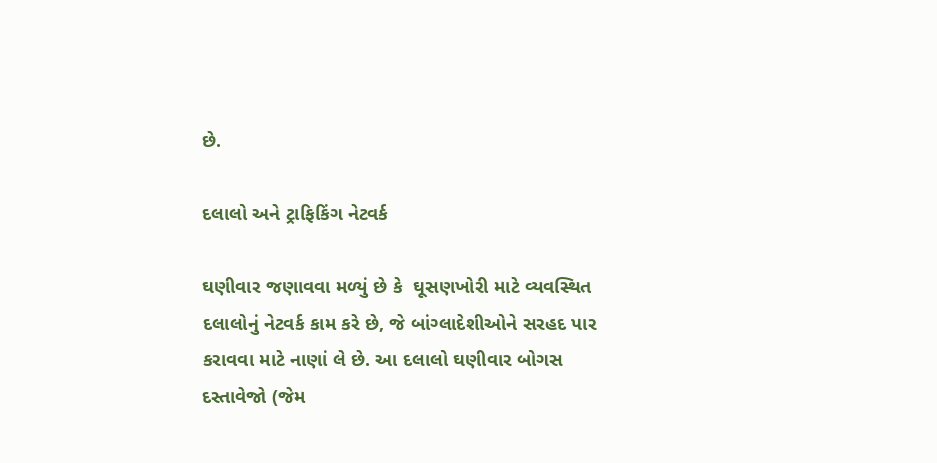છે.

દલાલો અને ટ્રાફિકિંગ નેટવર્ક

ઘણીવાર જણાવવા મળ્યું છે કે  ઘૂસણખોરી માટે વ્યવસ્થિત દલાલોનું નેટવર્ક કામ કરે છે, જે બાંગ્લાદેશીઓને સરહદ પાર કરાવવા માટે નાણાં લે છે. આ દલાલો ઘણીવાર બોગસ દસ્તાવેજો (જેમ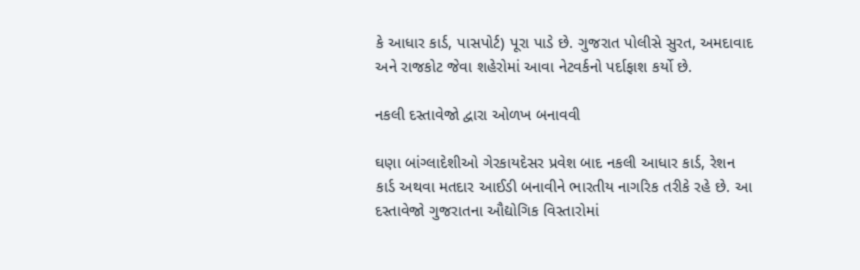કે આધાર કાર્ડ, પાસપોર્ટ) પૂરા પાડે છે. ગુજરાત પોલીસે સુરત, અમદાવાદ અને રાજકોટ જેવા શહેરોમાં આવા નેટવર્કનો પર્દાફાશ કર્યો છે.

નકલી દસ્તાવેજો દ્વારા ઓળખ બનાવવી

ઘણા બાંગ્લાદેશીઓ ગેરકાયદેસર પ્રવેશ બાદ નકલી આધાર કાર્ડ, રેશન કાર્ડ અથવા મતદાર આઈડી બનાવીને ભારતીય નાગરિક તરીકે રહે છે. આ દસ્તાવેજો ગુજરાતના ઔદ્યોગિક વિસ્તારોમાં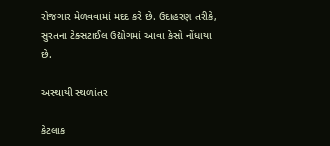રોજગાર મેળવવામાં મદદ કરે છે. ઉદાહરણ તરીકે, સુરતના ટેક્સટાઈલ ઉદ્યોગમાં આવા કેસો નોંધાયા છે.

અસ્થાયી સ્થળાંતર

કેટલાક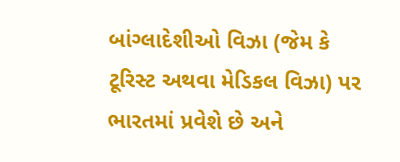બાંગ્લાદેશીઓ વિઝા (જેમ કે ટૂરિસ્ટ અથવા મેડિકલ વિઝા) પર ભારતમાં પ્રવેશે છે અને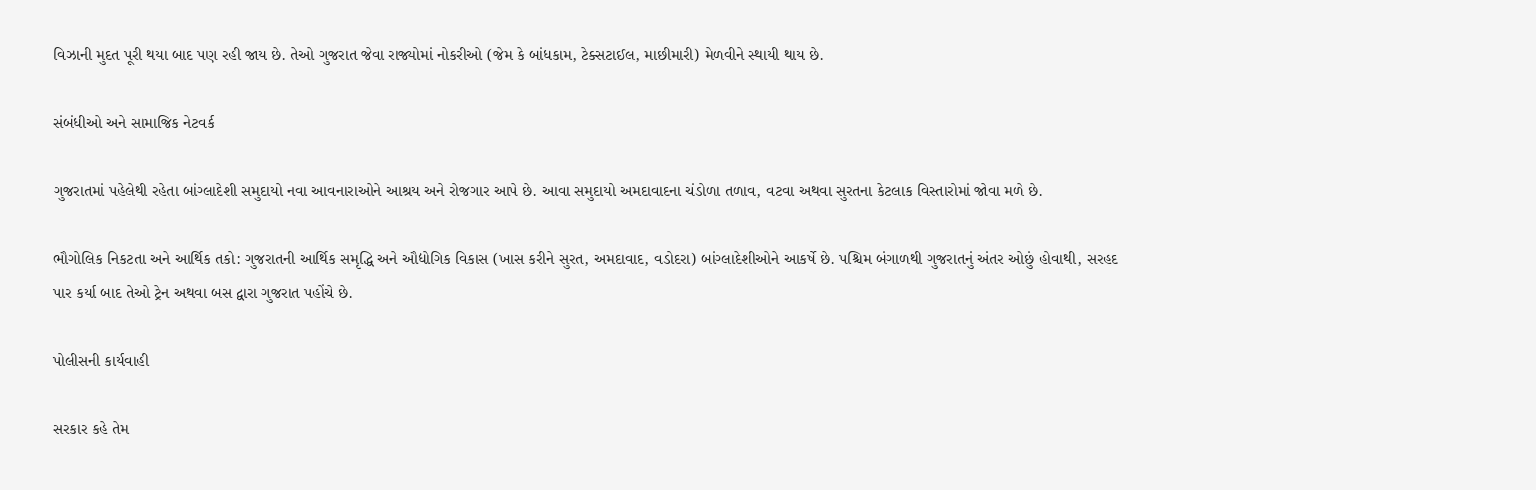વિઝાની મુદત પૂરી થયા બાદ પણ રહી જાય છે. તેઓ ગુજરાત જેવા રાજ્યોમાં નોકરીઓ (જેમ કે બાંધકામ, ટેક્સટાઈલ, માછીમારી) મેળવીને સ્થાયી થાય છે.

સંબંધીઓ અને સામાજિક નેટવર્ક

ગુજરાતમાં પહેલેથી રહેતા બાંગ્લાદેશી સમુદાયો નવા આવનારાઓને આશ્રય અને રોજગાર આપે છે. આવા સમુદાયો અમદાવાદના ચંડોળા તળાવ, વટવા અથવા સુરતના કેટલાક વિસ્તારોમાં જોવા મળે છે.

ભૌગોલિક નિકટતા અને આર્થિક તકો: ગુજરાતની આર્થિક સમૃદ્ધિ અને ઔદ્યોગિક વિકાસ (ખાસ કરીને સુરત, અમદાવાદ, વડોદરા) બાંગ્લાદેશીઓને આકર્ષે છે. પશ્ચિમ બંગાળથી ગુજરાતનું અંતર ઓછું હોવાથી, સરહદ પાર કર્યા બાદ તેઓ ટ્રેન અથવા બસ દ્વારા ગુજરાત પહોંચે છે.

પોલીસની કાર્યવાહી

સરકાર કહે તેમ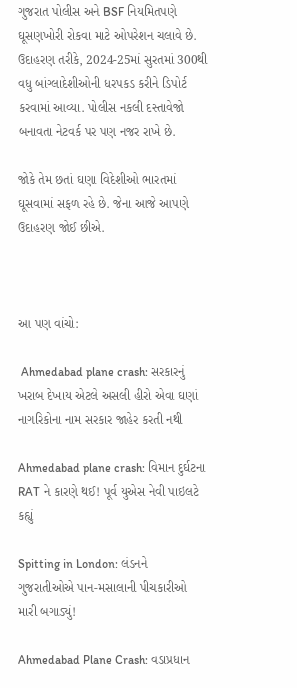ગુજરાત પોલીસ અને BSF નિયમિતપણે ઘૂસણખોરી રોકવા માટે ઓપરેશન ચલાવે છે. ઉદાહરણ તરીકે, 2024-25માં સુરતમાં 300થી વધુ બાંગ્લાદેશીઓની ધરપકડ કરીને ડિપોર્ટ કરવામાં આવ્યા. પોલીસ નકલી દસ્તાવેજો બનાવતા નેટવર્ક પર પણ નજર રાખે છે.

જોકે તેમ છતાં ઘણા વિદેશીઓ ભારતમાં ઘૂસવામાં સફળ રહે છે. જેના આજે આપણે ઉદાહરણ જોઈ છીએ.



આ પણ વાંચો:

 Ahmedabad plane crash: સરકારનું ખરાબ દેખાય એટલે અસલી હીરો એવા ઘણાં નાગરિકોના નામ સરકાર જાહેર કરતી નથી

Ahmedabad plane crash: વિમાન દુર્ઘટના RAT ને કારણે થઈ! પૂર્વ યુએસ નેવી પાઇલટે કહ્યું

Spitting in London: લંડનને ગુજરાતીઓએ પાન-મસાલાની પીચકારીઓ મારી બગાડ્યું!

Ahmedabad Plane Crash: વડાપ્રધાન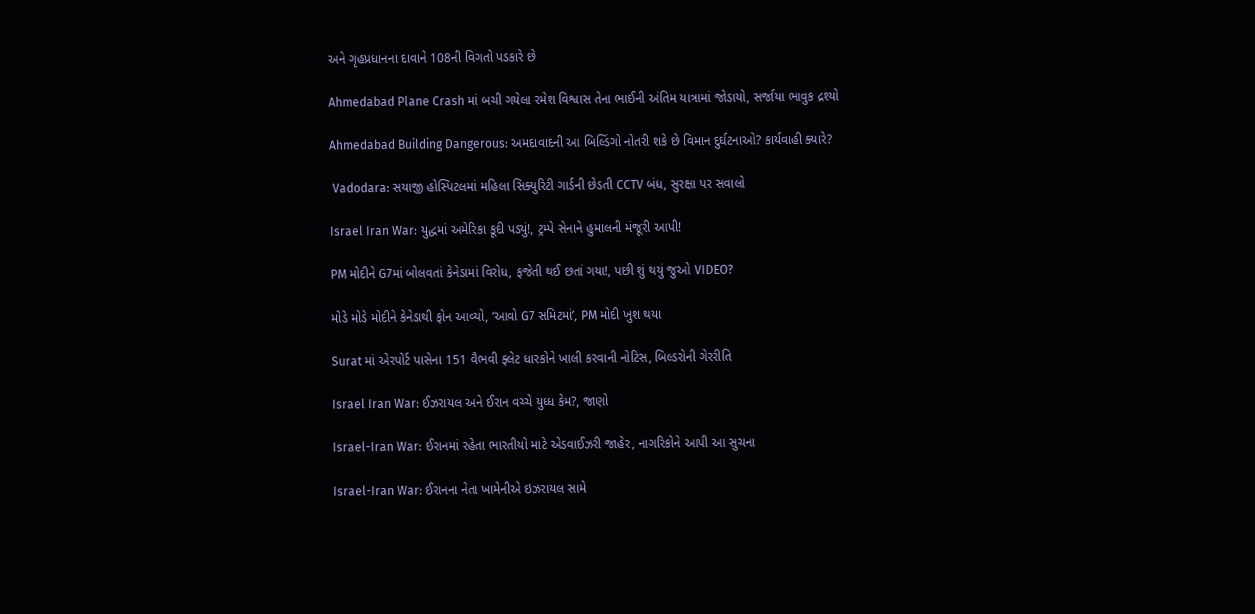અને ગૃહપ્રધાનના દાવાને 108ની વિગતો પડકારે છે

Ahmedabad Plane Crash માં બચી ગયેલા રમેશ વિશ્વાસ તેના ભાઈની અંતિમ યાત્રામાં જોડાયો, સર્જાયા ભાવુક દ્રશ્યો

Ahmedabad Building Dangerous: અમદાવાદની આ બિલ્ડિંગો નોતરી શકે છે વિમાન દુર્ઘટનાઓ? કાર્યવાહી ક્યારે?

 Vadodara: સયાજી હોસ્પિટલમાં મહિલા સિક્યુરિટી ગાર્ડની છેડતી CCTV બંધ, સુરક્ષા પર સવાલો

Israel Iran War: યુદ્ધમાં અમેરિકા કૂદી પડ્યું!, ટ્રમ્પે સેનાને હુમાલની મંજૂરી આપી!

PM મોદીને G7માં બોલવતાં કેનેડામાં વિરોધ, ફજેતી થઈ છતાં ગયા!, પછી શું થયું જુઓ VIDEO?

મોડે મોડે મોદીને કેનેડાથી ફોન આવ્યો, ‘આવો G7 સમિટમાં’, PM મોદી ખુશ થયા

Surat માં એરપોર્ટ પાસેના 151 વૈભવી ફ્લેટ ધારકોને ખાલી કરવાની નોટિસ, બિલ્ડરોની ગેરરીતિ

Israel Iran War: ઈઝરાયલ અને ઈરાન વચ્ચે યુધ્ધ કેમ?, જાણો

Israel-Iran War: ઈરાનમાં રહેતા ભારતીયો માટે એડવાઈઝરી જાહેર, નાગરિકોને આપી આ સુચના

Israel-Iran War: ઈરાનના નેતા ખામેનીએ ઇઝરાયલ સામે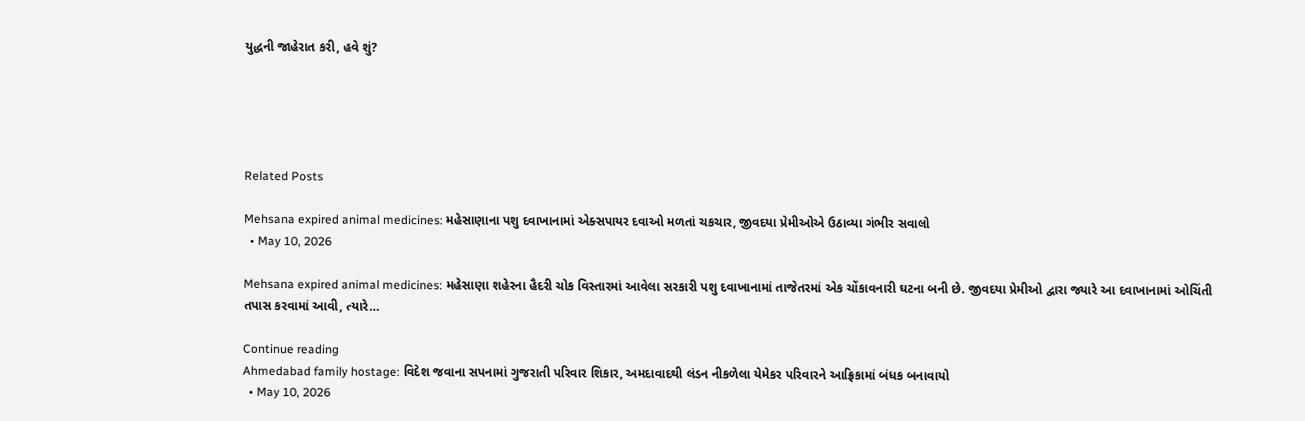યુદ્ધની જાહેરાત કરી, હવે શું?





Related Posts

Mehsana expired animal medicines: મહેસાણાના પશુ દવાખાનામાં એક્સપાયર દવાઓ મળતાં ચકચાર, જીવદયા પ્રેમીઓએ ઉઠાવ્યા ગંભીર સવાલો
  • May 10, 2026

Mehsana expired animal medicines: મહેસાણા શહેરના હૈદરી ચોક વિસ્તારમાં આવેલા સરકારી પશુ દવાખાનામાં તાજેતરમાં એક ચોંકાવનારી ઘટના બની છે. જીવદયા પ્રેમીઓ દ્વારા જ્યારે આ દવાખાનામાં ઓચિંતી તપાસ કરવામાં આવી, ત્યારે…

Continue reading
Ahmedabad family hostage: વિદેશ જવાના સપનામાં ગુજરાતી પરિવાર શિકાર, અમદાવાદથી લંડન નીકળેલા યેમેકર પરિવારને આફ્રિકામાં બંધક બનાવાયો
  • May 10, 2026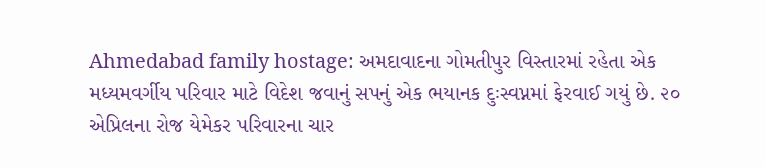Ahmedabad family hostage: અમદાવાદના ગોમતીપુર વિસ્તારમાં રહેતા એક મધ્યમવર્ગીય પરિવાર માટે વિદેશ જવાનું સપનું એક ભયાનક દુઃસ્વપ્નમાં ફેરવાઈ ગયું છે. ૨૦ એપ્રિલના રોજ યેમેકર પરિવારના ચાર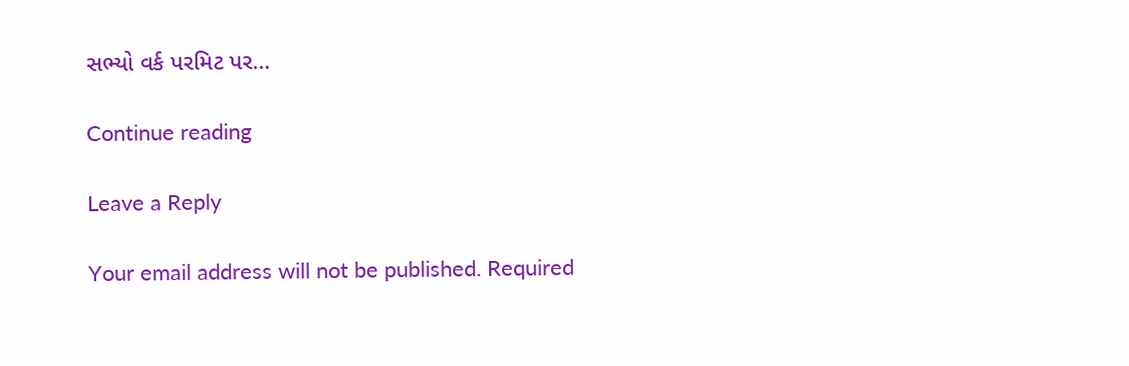સભ્યો વર્ક પરમિટ પર…

Continue reading

Leave a Reply

Your email address will not be published. Required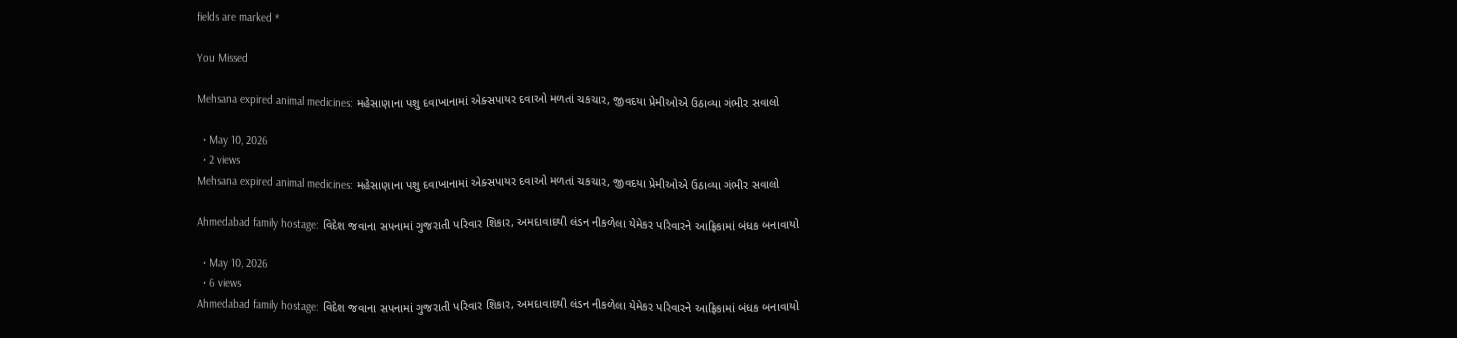fields are marked *

You Missed

Mehsana expired animal medicines: મહેસાણાના પશુ દવાખાનામાં એક્સપાયર દવાઓ મળતાં ચકચાર, જીવદયા પ્રેમીઓએ ઉઠાવ્યા ગંભીર સવાલો

  • May 10, 2026
  • 2 views
Mehsana expired animal medicines: મહેસાણાના પશુ દવાખાનામાં એક્સપાયર દવાઓ મળતાં ચકચાર, જીવદયા પ્રેમીઓએ ઉઠાવ્યા ગંભીર સવાલો

Ahmedabad family hostage: વિદેશ જવાના સપનામાં ગુજરાતી પરિવાર શિકાર, અમદાવાદથી લંડન નીકળેલા યેમેકર પરિવારને આફ્રિકામાં બંધક બનાવાયો

  • May 10, 2026
  • 6 views
Ahmedabad family hostage: વિદેશ જવાના સપનામાં ગુજરાતી પરિવાર શિકાર, અમદાવાદથી લંડન નીકળેલા યેમેકર પરિવારને આફ્રિકામાં બંધક બનાવાયો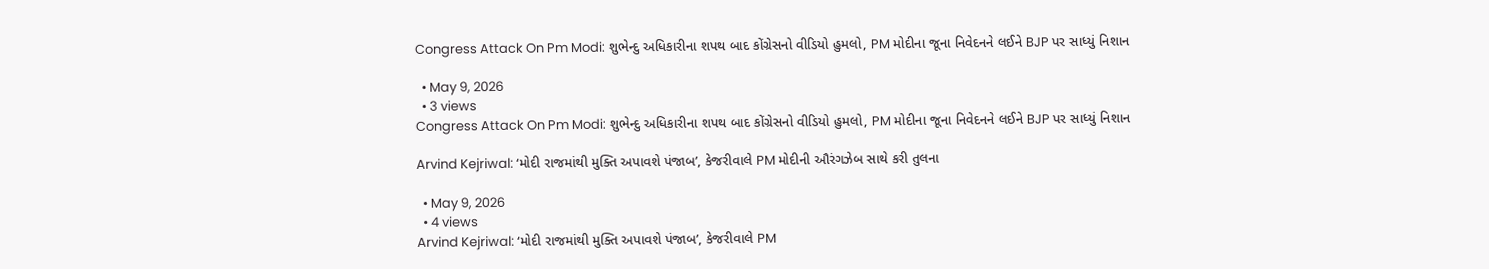Congress Attack On Pm Modi: શુભેન્દુ અધિકારીના શપથ બાદ કોંગ્રેસનો વીડિયો હુમલો, PM મોદીના જૂના નિવેદનને લઈને BJP પર સાધ્યું નિશાન

  • May 9, 2026
  • 3 views
Congress Attack On Pm Modi: શુભેન્દુ અધિકારીના શપથ બાદ કોંગ્રેસનો વીડિયો હુમલો, PM મોદીના જૂના નિવેદનને લઈને BJP પર સાધ્યું નિશાન

Arvind Kejriwal: ‘મોદી રાજમાંથી મુક્તિ અપાવશે પંજાબ’, કેજરીવાલે PM મોદીની ઔરંગઝેબ સાથે કરી તુલના

  • May 9, 2026
  • 4 views
Arvind Kejriwal: ‘મોદી રાજમાંથી મુક્તિ અપાવશે પંજાબ’, કેજરીવાલે PM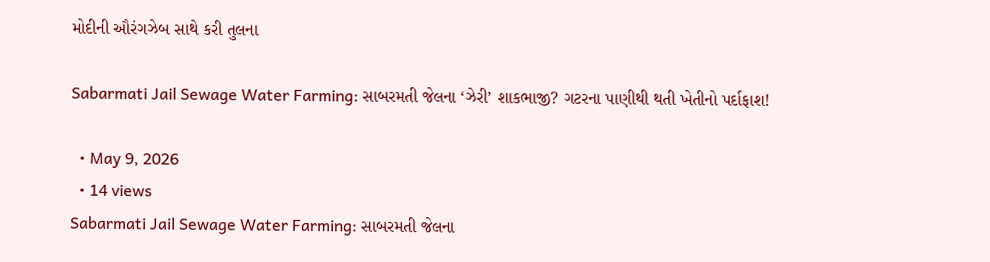મોદીની ઔરંગઝેબ સાથે કરી તુલના

Sabarmati Jail Sewage Water Farming: સાબરમતી જેલના ‘ઝેરી’ શાકભાજી? ગટરના પાણીથી થતી ખેતીનો પર્દાફાશ!

  • May 9, 2026
  • 14 views
Sabarmati Jail Sewage Water Farming: સાબરમતી જેલના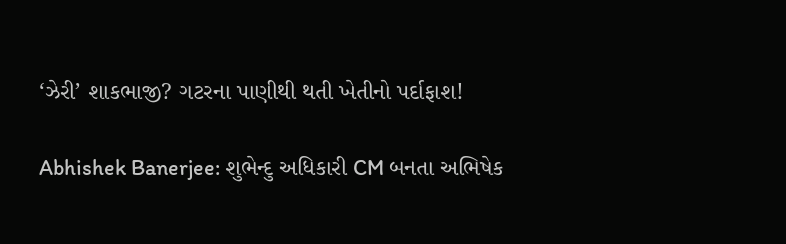‘ઝેરી’ શાકભાજી? ગટરના પાણીથી થતી ખેતીનો પર્દાફાશ!

Abhishek Banerjee: શુભેન્દુ અધિકારી CM બનતા અભિષેક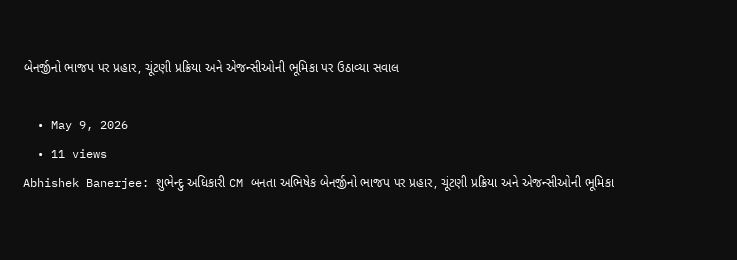બેનર્જીનો ભાજપ પર પ્રહાર, ચૂંટણી પ્રક્રિયા અને એજન્સીઓની ભૂમિકા પર ઉઠાવ્યા સવાલ

  • May 9, 2026
  • 11 views
Abhishek Banerjee: શુભેન્દુ અધિકારી CM બનતા અભિષેક બેનર્જીનો ભાજપ પર પ્રહાર, ચૂંટણી પ્રક્રિયા અને એજન્સીઓની ભૂમિકા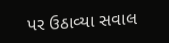પર ઉઠાવ્યા સવાલ